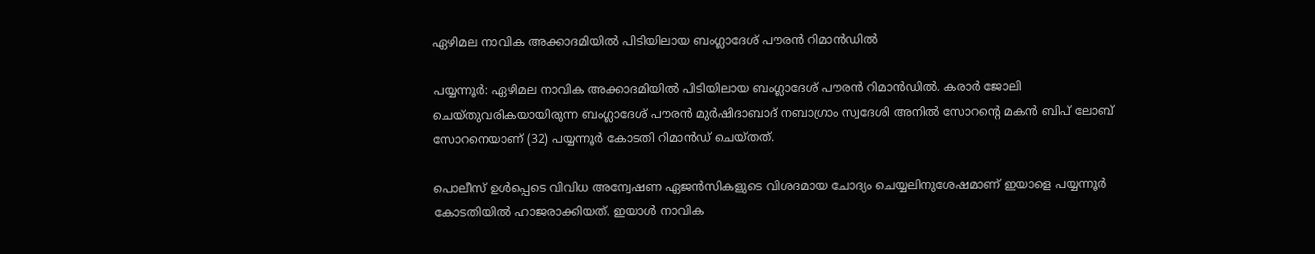ഏഴിമല നാവിക അക്കാദമിയിൽ പിടിയിലായ ബംഗ്ലാദേശ് പൗരൻ റിമാൻഡിൽ

പയ്യന്നൂർ: ഏഴിമല നാവിക അക്കാദമിയിൽ പിടിയിലായ ബംഗ്ലാദേശ് പൗരൻ റിമാൻഡിൽ. കരാർ ജോലി ചെയ്തുവരികയായിരുന്ന ബംഗ്ലാദേശ് പൗരൻ മുർഷിദാബാദ് നബാഗ്രാം സ്വദേശി അനിൽ സോറന്റെ മകൻ ബിപ് ലോബ് സോറനെയാണ് (32) പയ്യന്നൂർ കോടതി റിമാൻഡ് ചെയ്തത്.

പൊലീസ് ഉൾപ്പെടെ വിവിധ അന്വേഷണ ഏജൻസികളുടെ വിശദമായ ചോദ്യം ചെയ്യലിനുശേഷമാണ് ഇയാളെ പയ്യന്നൂർ കോടതിയിൽ ഹാജരാക്കിയത്. ഇയാൾ നാവിക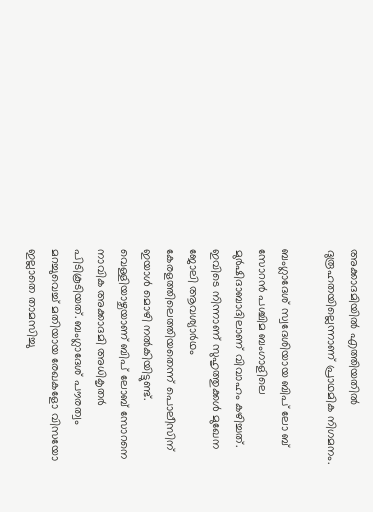അക്കാദമിയിൽ എത്തിയതിൽ ദുരൂഹതയില്ലെന്നാണ് പ്രാഥമിക നിഗമനം.

ബംഗ്ലാദേശ് സ്വദേശിയായ ബിപ് ലോ ബ് സോറൻ പശ്ചിമ ബംഗാളിലെ മുർഷിദാബാദിലാണ് വിവാഹം കഴിച്ചത്. ഇവിടെ നിന്നാണ് സുഹൃത്തുക്കൾ മുഖേന ജോലി ആവശ്യാർഥം കേരളത്തിലെത്തിയതെന്ന് പൊലീസിന് ഇയാൾ മൊഴി നൽകിയിട്ടുണ്ട്. വെള്ളിയാഴ്ചയാണ് ബിപ് ലോബ് സോറനെ നാവിക അക്കാദമി അധികൃതർ പിടികൂടിയത്. ബംഗ്ലാദേശ്‌ പൗരത്വം മറച്ചുവെച്ച് മതിയായ രേഖകളോ വിസയോ ഇല്ലാതെ താമസിച്ചു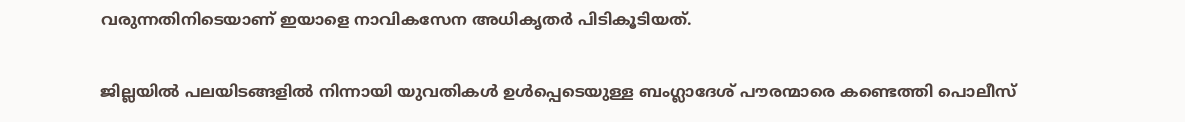വരുന്നതിനിടെയാണ് ഇയാളെ നാവികസേന അധികൃതർ പിടികൂടിയത്.

ജില്ലയിൽ പലയിടങ്ങളിൽ നിന്നായി യുവതികൾ ഉൾപ്പെടെയുള്ള ബംഗ്ലാദേശ് പൗരന്മാരെ കണ്ടെത്തി പൊലീസ്‌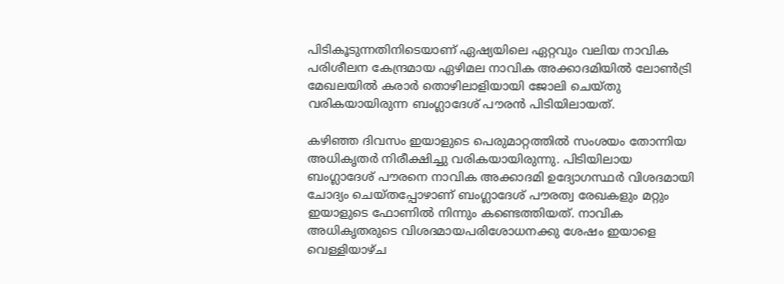പിടികൂടുന്നതിനിടെയാണ് ഏഷ്യയിലെ ഏറ്റവും വലിയ നാവിക പരിശീലന കേന്ദ്രമായ ഏഴിമല നാവിക അക്കാദമിയിൽ ലോൺട്രി മേഖലയിൽ കരാർ തൊഴിലാളിയായി ജോലി ചെയ്തു വരികയായിരുന്ന ബംഗ്ലാദേശ് പൗരൻ പിടിയിലായത്.

കഴിഞ്ഞ ദിവസം ഇയാളുടെ പെരുമാറ്റത്തിൽ സംശയം തോന്നിയ അധികൃതർ നിരീക്ഷിച്ചു വരികയായിരുന്നു. പിടിയിലായ ബംഗ്ലാദേശ് പൗരനെ നാവിക അക്കാദമി ഉദ്യോഗസ്ഥർ വിശദമായി ചോദ്യം ചെയ്‌തപ്പോഴാണ് ബംഗ്ലാദേശ് പൗരത്വ രേഖകളും മറ്റും ഇയാളുടെ ഫോണിൽ നിന്നും കണ്ടെത്തിയത്. നാവിക അധികൃതരുടെ വിശദമായപരിശോധനക്കു ശേഷം ഇയാളെ വെള്ളിയാഴ്ച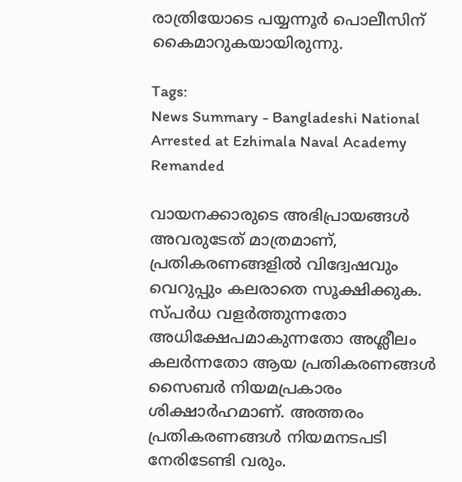രാത്രിയോടെ പയ്യന്നൂർ പൊലീസിന് കൈമാറുകയായിരുന്നു.

Tags:
News Summary - Bangladeshi National Arrested at Ezhimala Naval Academy Remanded

വായനക്കാരുടെ അഭിപ്രായങ്ങള്‍ അവരുടേത് മാത്രമാണ്, പ്രതികരണങ്ങളിൽ വിദ്വേഷവും വെറുപ്പും കലരാതെ സൂക്ഷിക്കുക. സ്പർധ വളർത്തുന്നതോ അധിക്ഷേപമാകുന്നതോ അശ്ലീലം കലർന്നതോ ആയ പ്രതികരണങ്ങൾ സൈബർ നിയമപ്രകാരം ശിക്ഷാർഹമാണ്. അത്തരം പ്രതികരണങ്ങൾ നിയമനടപടി നേരിടേണ്ടി വരും.